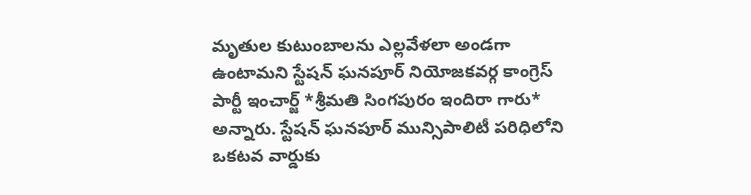మృతుల కుటుంబాలను ఎల్లవేళలా అండగా ఉంటామని స్టేషన్ ఘనపూర్ నియోజకవర్గ కాంగ్రెస్ పార్టీ ఇంచార్జ్ *శ్రీమతి సింగపురం ఇందిరా గారు* అన్నారు. స్టేషన్ ఘనపూర్ మున్సిపాలిటీ పరిధిలోని ఒకటవ వార్డుకు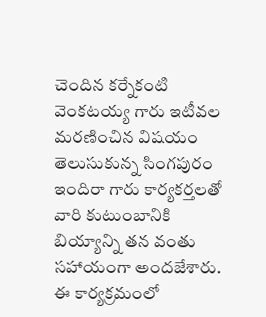చెందిన కర్నేకంటి వెంకటయ్య గారు ఇటీవల మరణించిన విషయం తెలుసుకున్న సింగపురం ఇందిరా గారు కార్యకర్తలతో వారి కుటుంబానికి బియ్యాన్ని తన వంతు సహాయంగా అందజేశారు.
ఈ కార్యక్రమంలో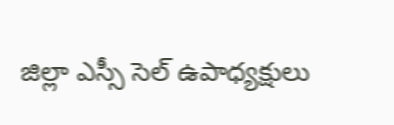జిల్లా ఎస్సీ సెల్ ఉపాధ్యక్షులు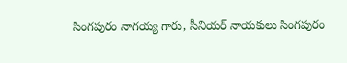సింగపురం నాగయ్య గారు, సీనియర్ నాయకులు సింగపురం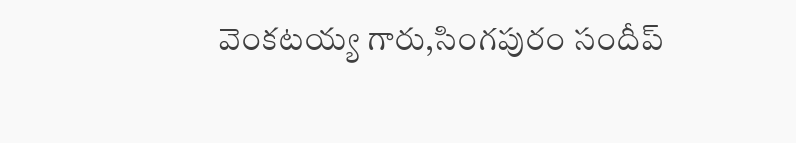వెంకటయ్య గారు,సింగపురం సందీప్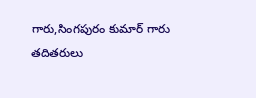గారు,సింగపురం కుమార్ గారు తదితరులు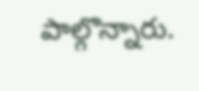పాల్గొన్నారు.